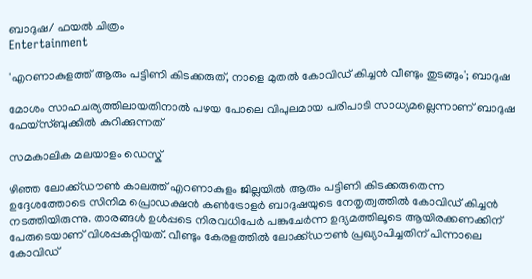ബാദുഷ/ ഫയൽ ചിത്രം
Entertainment

'എറണാകുളത്ത് ആരും പട്ടിണി കിടക്കരുത്, നാളെ മുതൽ കോവിഡ് കിച്ചൻ വീണ്ടും തുടങ്ങും'; ബാദുഷ

മോശം സാഹചര്യത്തിലായതിനാൽ‍ പഴയ പോലെ വിപുലമായ പരിപാടി സാധ്യമല്ലെന്നാണ് ബാദുഷ ഫേയ്സ്ബുക്കിൽ കുറിക്കുന്നത്

സമകാലിക മലയാളം ഡെസ്ക്

ഴിഞ്ഞ ലോക്ക്ഡൗൺ കാലത്ത് എറണാകുളം ജില്ലയിൽ ആരും പട്ടിണി കിടക്കരുതെന്ന ഉദ്ദേശത്തോടെ സിനിമ പ്രൊ‍ഡക്ഷൻ കൺട്രോളർ ബാദുഷയുടെ നേതൃത്വത്തിൽ കോവിഡ് കിച്ചൻ നടത്തിയിരുന്നു. താരങ്ങൾ ഉൾപ്പടെ നിരവധിപേർ പങ്കുചേർന്ന ഉദ്യമത്തിലൂടെ ആയിരക്കണക്കിന് പേരുടെയാണ് വിശപ്പകറ്റിയത്. വീണ്ടും കേരളത്തിൽ ലോക്ക്ഡൗൺ പ്രഖ്യാപിച്ചതിന് പിന്നാലെ കോവിഡ്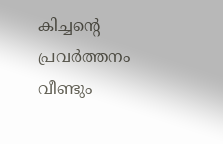കിച്ചന്റെ പ്രവർത്തനം വീണ്ടും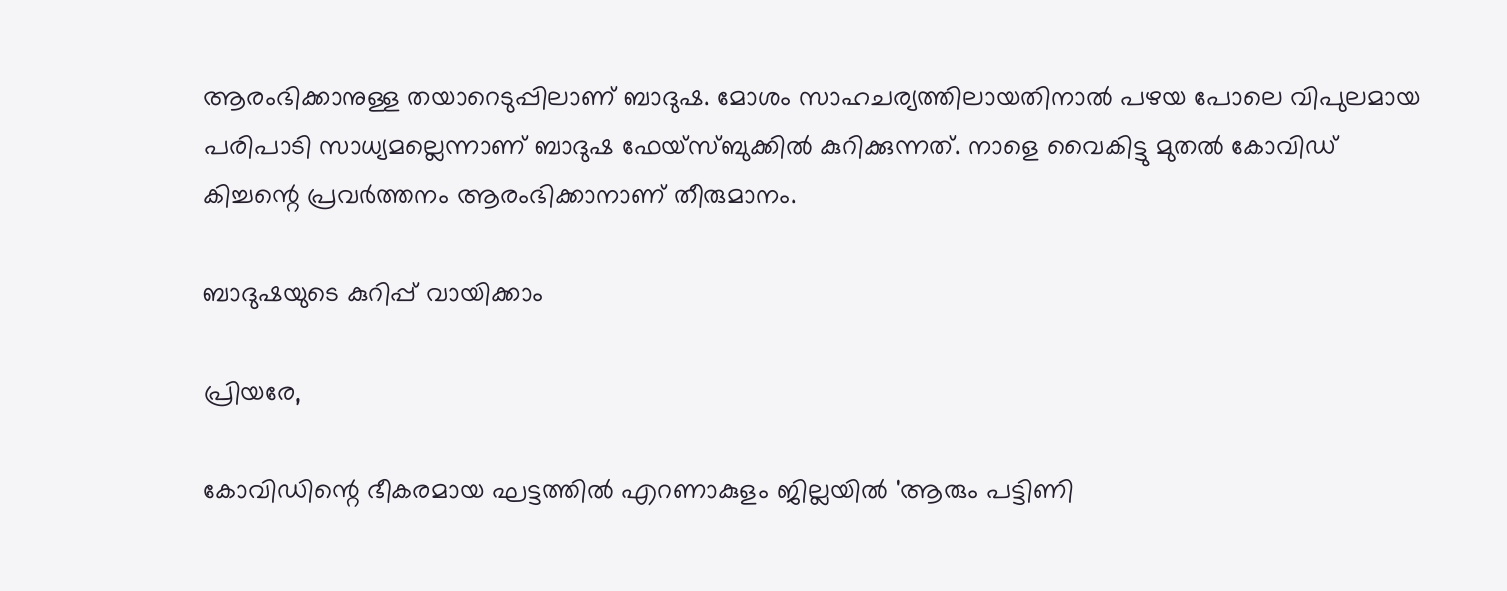ആരംഭിക്കാനുള്ള തയാറെടുപ്പിലാണ് ബാദുഷ. മോശം സാഹചര്യത്തിലായതിനാൽ‍ പഴയ പോലെ വിപുലമായ പരിപാടി സാധ്യമല്ലെന്നാണ് ബാദുഷ ഫേയ്സ്ബുക്കിൽ കുറിക്കുന്നത്. നാളെ വൈകിട്ടു മുതൽ കോവിഡ് കിച്ചന്റെ പ്രവർത്തനം ആരംഭിക്കാനാണ് തീരുമാനം.

ബാദുഷയുടെ കുറിപ്പ് വായിക്കാം

പ്രിയരേ,

കോവിഡിന്റെ ഭീകരമായ ഘട്ടത്തില്‍ എറണാകുളം ജില്ലയില്‍ 'ആരും പട്ടിണി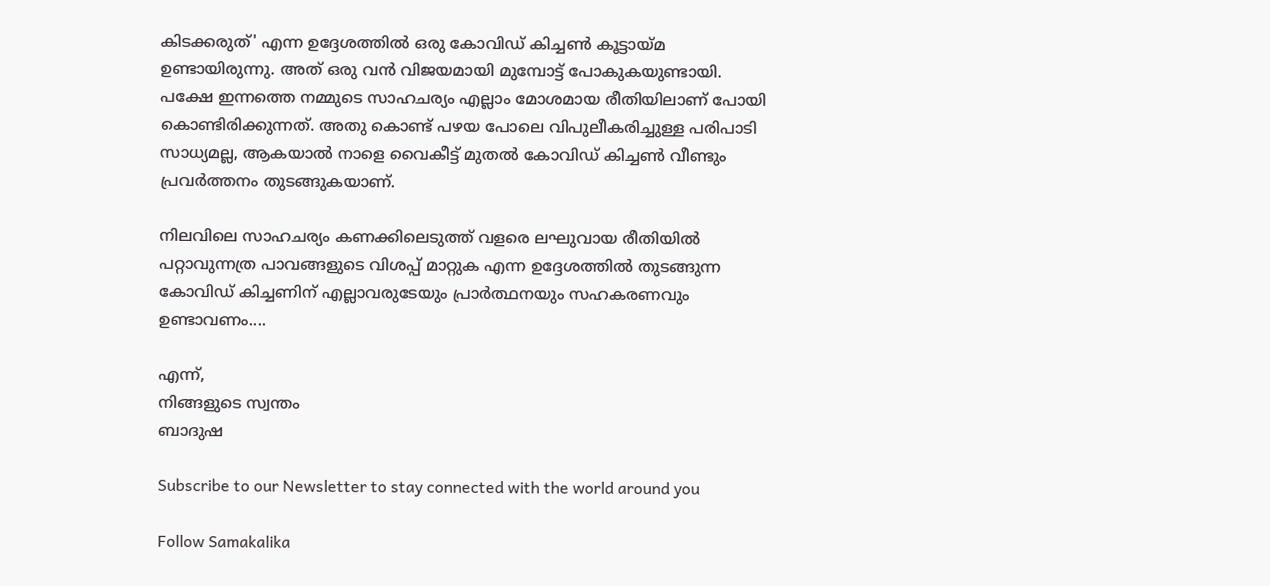കിടക്കരുത്' എന്ന ഉദ്ദേശത്തില്‍ ഒരു കോവിഡ് കിച്ചണ്‍ കൂട്ടായ്മ ഉണ്ടായിരുന്നു. അത് ഒരു വന്‍ വിജയമായി മുമ്പോട്ട് പോകുകയുണ്ടായി. പക്ഷേ ഇന്നത്തെ നമ്മുടെ സാഹചര്യം എല്ലാം മോശമായ രീതിയിലാണ് പോയി കൊണ്ടിരിക്കുന്നത്. അതു കൊണ്ട് പഴയ പോലെ വിപുലീകരിച്ചുള്ള പരിപാടി സാധ്യമല്ല, ആകയാല്‍ നാളെ വൈകീട്ട് മുതല്‍ കോവിഡ് കിച്ചണ്‍ വീണ്ടും പ്രവര്‍ത്തനം തുടങ്ങുകയാണ്.

നിലവിലെ സാഹചര്യം കണക്കിലെടുത്ത് വളരെ ലഘുവായ രീതിയില്‍ പറ്റാവുന്നത്ര പാവങ്ങളുടെ വിശപ്പ് മാറ്റുക എന്ന ഉദ്ദേശത്തില്‍ തുടങ്ങുന്ന കോവിഡ് കിച്ചണിന് എല്ലാവരുടേയും പ്രാര്‍ത്ഥനയും സഹകരണവും ഉണ്ടാവണം....

എന്ന്,
നിങ്ങളുടെ സ്വന്തം
ബാദുഷ

Subscribe to our Newsletter to stay connected with the world around you

Follow Samakalika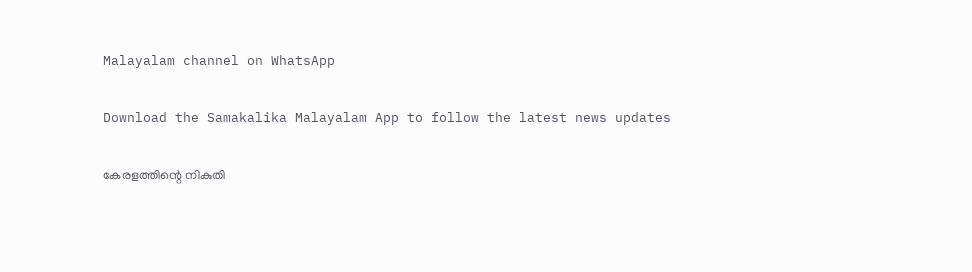Malayalam channel on WhatsApp

Download the Samakalika Malayalam App to follow the latest news updates

കേരളത്തിന്റെ നികുതി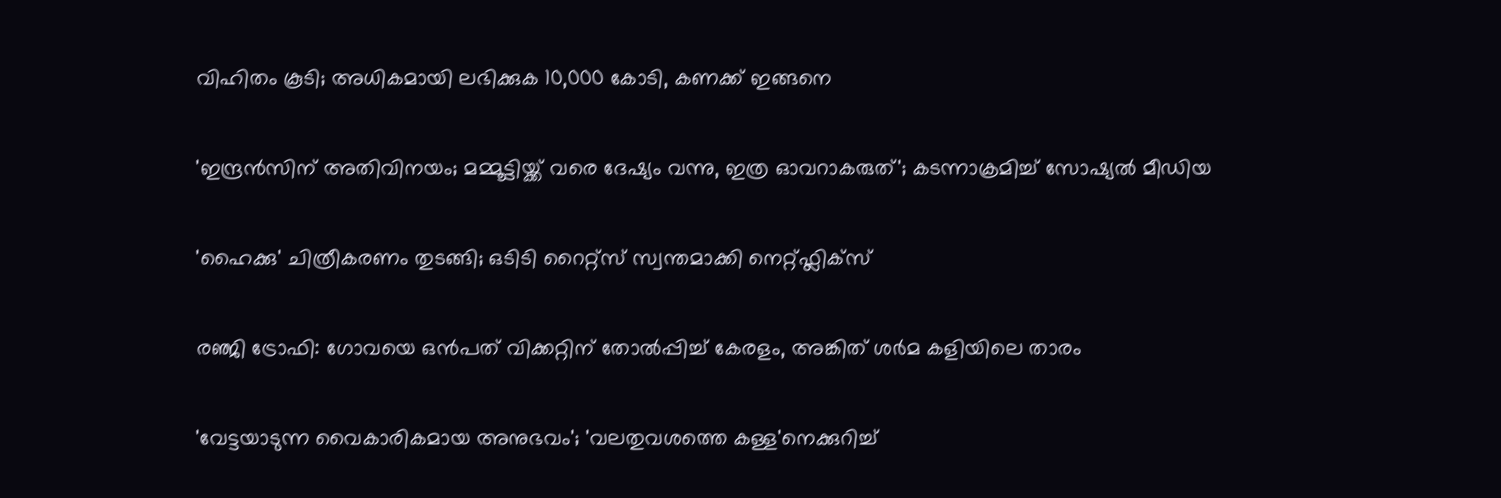വിഹിതം കൂടി; അധികമായി ലഭിക്കുക 10,000 കോടി, കണക്ക് ഇങ്ങനെ

'ഇന്ദ്രന്‍സിന് അതിവിനയം; മമ്മൂട്ടിയ്ക്ക് വരെ ദേഷ്യം വന്നു, ഇത്ര ഓവറാകരുത്'; കടന്നാക്രമിച്ച് സോഷ്യല്‍ മീഡിയ

'ഹൈക്കു' ചിത്രീകരണം തുടങ്ങി; ഒടിടി റൈറ്റ്സ് സ്വന്തമാക്കി നെറ്റ്ഫ്ലിക്സ്

രഞ്ജി ട്രോഫി: ഗോവയെ ഒൻപത് വിക്കറ്റിന് തോൽപ്പിച്ച് കേരളം, അങ്കിത് ശർമ കളിയിലെ താരം

'വേട്ടയാടുന്ന വൈകാരികമായ അനുഭവം'; 'വലതുവശത്തെ കള്ള'നെക്കുറിച്ച്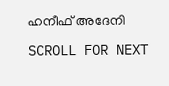ഹനീഫ് അദേനി

SCROLL FOR NEXT